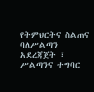የትምህርትና ስልጠና ባለሥልጣን አደረጃጀት ፣ ሥልጣንና ተግባር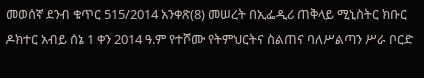መወሰኛ ደንብ ቁጥር 515/2014 አንቀጽ(8) መሠረት በኢፌዲሪ ጠቅላይ ሚኒስትር ክቡር ዶክተር አብይ ሰኔ 1 ቀን 2014 ዓ.ም የተሾሙ የትምህርትና ስልጠና ባለሥልጣን ሥራ ቦርድ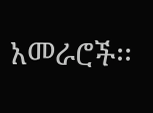አመራሮች፡፡